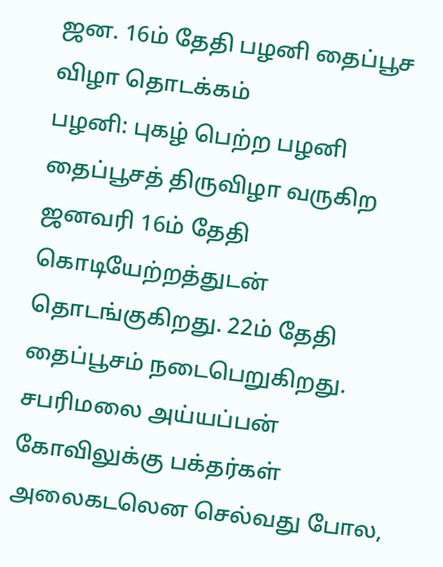ஜன. 16ம் தேதி பழனி தைப்பூச விழா தொடக்கம்
பழனி: புகழ் பெற்ற பழனி தைப்பூசத் திருவிழா வருகிற ஜனவரி 16ம் தேதி கொடியேற்றத்துடன் தொடங்குகிறது. 22ம் தேதி தைப்பூசம் நடைபெறுகிறது.
சபரிமலை அய்யப்பன் கோவிலுக்கு பக்தர்கள் அலைகடலென செல்வது போல,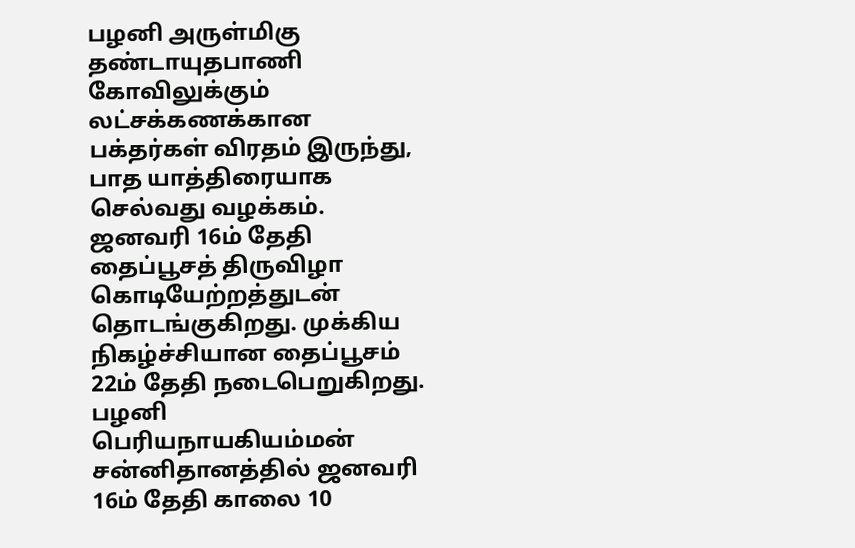பழனி அருள்மிகு தண்டாயுதபாணி கோவிலுக்கும் லட்சக்கணக்கான பக்தர்கள் விரதம் இருந்து, பாத யாத்திரையாக செல்வது வழக்கம்.
ஜனவரி 16ம் தேதி தைப்பூசத் திருவிழா கொடியேற்றத்துடன் தொடங்குகிறது. முக்கிய நிகழ்ச்சியான தைப்பூசம் 22ம் தேதி நடைபெறுகிறது.
பழனி பெரியநாயகியம்மன் சன்னிதானத்தில் ஜனவரி 16ம் தேதி காலை 10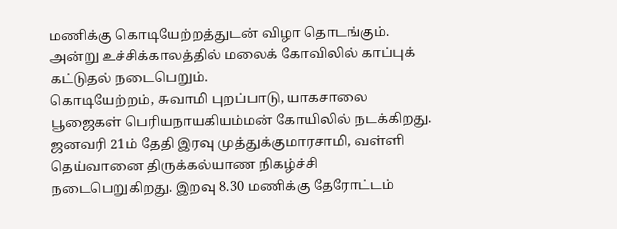மணிக்கு கொடியேற்றத்துடன் விழா தொடங்கும். அன்று உச்சிக்காலத்தில் மலைக் கோவிலில் காப்புக் கட்டுதல் நடைபெறும்.
கொடியேற்றம், சுவாமி புறப்பாடு, யாகசாலை பூஜைகள் பெரியநாயகியம்மன் கோயிலில் நடக்கிறது.
ஜனவரி 21ம் தேதி இரவு முத்துக்குமாரசாமி, வள்ளி தெய்வானை திருக்கல்யாண நிகழ்ச்சி நடைபெறுகிறது. இறவு 8.30 மணிக்கு தேரோட்டம்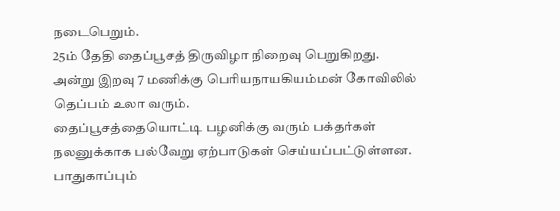நடைபெறும்.
25ம் தேதி தைப்பூசத் திருவிழா நிறைவு பெறுகிறது. அன்று இறவு 7 மணிக்கு பெரியநாயகியம்மன் கோவிலில் தெப்பம் உலா வரும்.
தைப்பூசத்தையொட்டி பழனிக்கு வரும் பக்தர்கள் நலனுக்காக பல்வேறு ஏற்பாடுகள் செய்யப்பட்டுள்ளன. பாதுகாப்பும்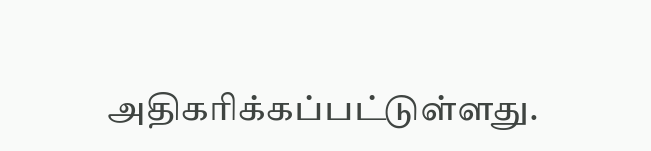அதிகரிக்கப்பட்டுள்ளது.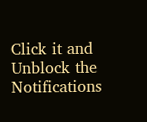Click it and Unblock the Notifications